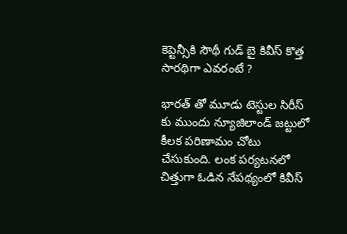కెప్టెన్సీకి సౌథీ గుడ్ బై కివీస్ కొత్త సారథిగా ఎవరంటే ?

భారత్ తో మూడు టెస్టుల సిరీస్ కు ముందు న్యూజిలాండ్ జట్టులో కీలక పరిణామం చోటు చేసుకుంది. లంక పర్యటనలో చిత్తుగా ఓడిన నేపథ్యంలో కివీస్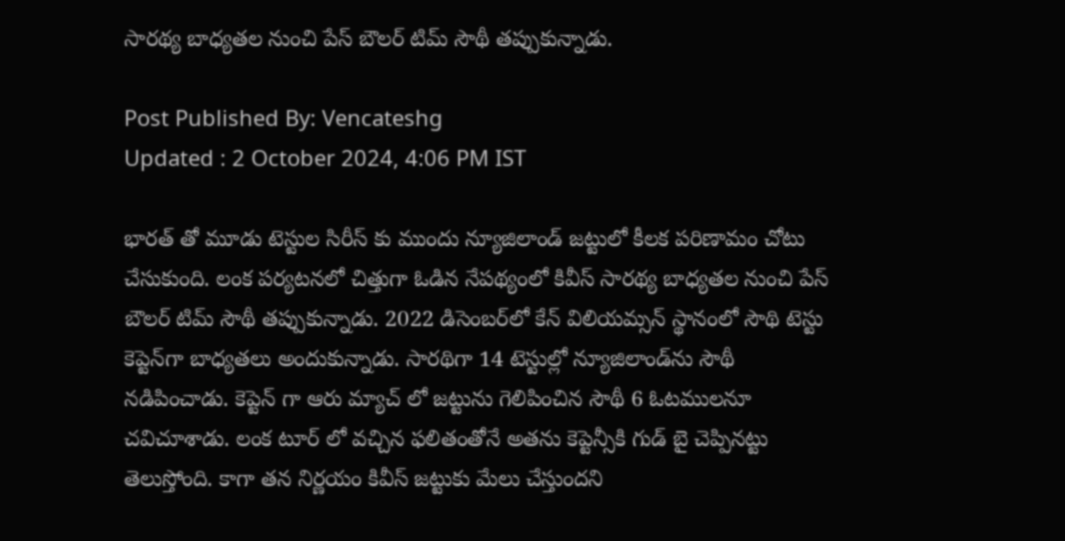సారథ్య బాధ్యతల నుంచి పేస్ బౌలర్ టిమ్ సౌథీ తప్పుకున్నాడు.

Post Published By: Vencateshg
Updated : 2 October 2024, 4:06 PM IST

భారత్ తో మూడు టెస్టుల సిరీస్ కు ముందు న్యూజిలాండ్ జట్టులో కీలక పరిణామం చోటు చేసుకుంది. లంక పర్యటనలో చిత్తుగా ఓడిన నేపథ్యంలో కివీస్ సారథ్య బాధ్యతల నుంచి పేస్ బౌలర్ టిమ్ సౌథీ తప్పుకున్నాడు. 2022 డిసెంబర్‌లో కేన్ విలియమ్సన్ స్థానంలో సౌథి టెస్టు కెప్టెన్‌గా బాధ్యతలు అందుకున్నాడు. సారథిగా 14 టెస్టుల్లో న్యూజిలాండ్‌ను సౌథీ నడిపించాడు. కెప్టెన్ గా ఆరు మ్యాచ్ లో జట్టును గెలిపించిన సౌథీ 6 ఓటములనూ చవిచూశాడు. లంక టూర్ లో వచ్చిన ఫలితంతోనే అతను కెప్టెన్సీకి గుడ్ బై చెప్పినట్టు తెలుస్తోంది. కాగా తన నిర్ణయం కివీస్ జట్టుకు మేలు చేస్తుందని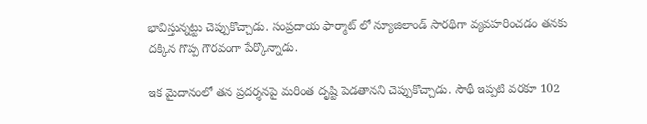భావిస్తున్నట్టు చెప్పుకొచ్చాడు. సంప్రదాయ ఫార్మాట్ లో న్యూజిలాండ్ సారథిగా వ్యవహరించడం తనకు దక్కిన గొప్ప గౌరవంగా పేర్కొన్నాడు.

ఇక మైదానంలో తన ప్రదర్శనపై మరింత దృష్టి పెడతానని చెప్పుకొచ్చాడు. సౌథీ ఇప్పటి వరకూ 102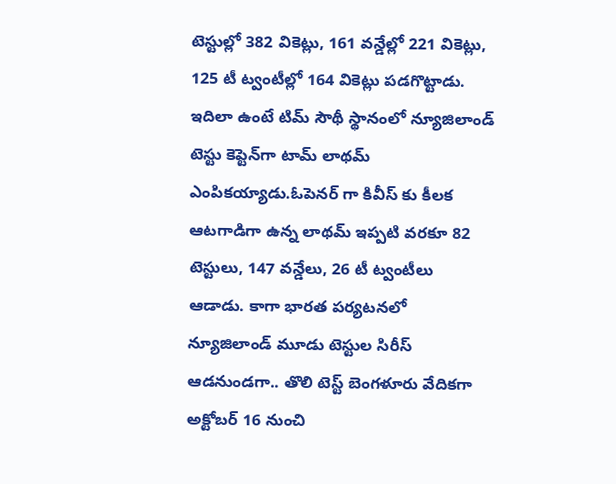టెస్టుల్లో 382 వికెట్లు, 161 వన్డేల్లో 221 వికెట్లు, 125 టీ ట్వంటీల్లో 164 వికెట్లు పడగొట్టాడు. ఇదిలా ఉంటే టిమ్ సౌథీ స్థానంలో న్యూజిలాండ్ టెస్టు కెప్టెన్‌గా టామ్ లాథమ్ ఎంపికయ్యాడు.ఓపెనర్ గా కివీస్ కు కీలక ఆటగాడిగా ఉన్న లాథమ్ ఇప్పటి వరకూ 82 టెస్టులు, 147 వన్డేలు, 26 టీ ట్వంటీలు ఆడాడు. కాగా భారత పర్యటనలో న్యూజిలాండ్ మూడు టెస్టుల సిరీస్ ఆడనుండగా.. తొలి టెస్ట్ బెంగళూరు వేదికగా అక్టోబర్ 16 నుంచి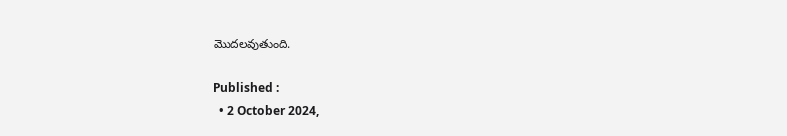మొదలవుతుంది.

Published :
  • 2 October 2024,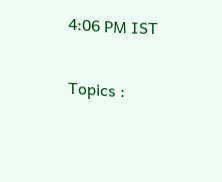4:06 PM IST

Topics :